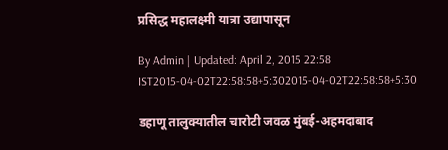प्रसिद्ध महालक्ष्मी यात्रा उद्यापासून

By Admin | Updated: April 2, 2015 22:58 IST2015-04-02T22:58:58+5:302015-04-02T22:58:58+5:30

डहाणू तालुक्यातील चारोटी जवळ मुंबई-अहमदाबाद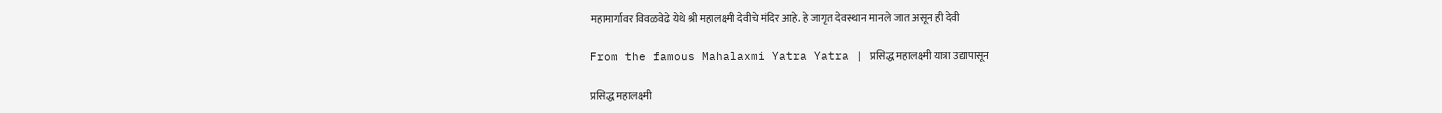महामार्गावर विवळवेढे येथे श्री महालक्ष्मी देवीचे मंदिर आहे. हे जागृत देवस्थान मानले जात असून ही देवी

From the famous Mahalaxmi Yatra Yatra | प्रसिद्ध महालक्ष्मी यात्रा उद्यापासून

प्रसिद्ध महालक्ष्मी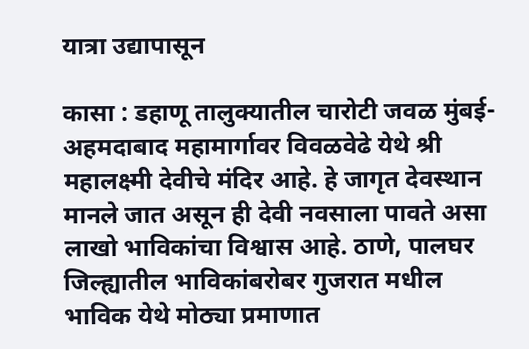यात्रा उद्यापासून

कासा : डहाणू तालुक्यातील चारोटी जवळ मुंबई-अहमदाबाद महामार्गावर विवळवेढे येथे श्री महालक्ष्मी देवीचे मंदिर आहे. हे जागृत देवस्थान मानले जात असून ही देवी नवसाला पावते असा लाखो भाविकांचा विश्वास आहे. ठाणे, पालघर जिल्ह्यातील भाविकांबरोबर गुजरात मधील भाविक येथे मोठ्या प्रमाणात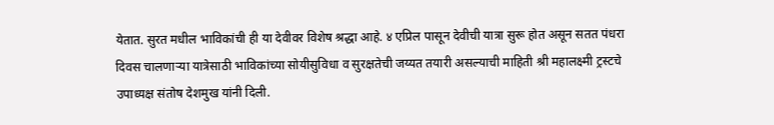येतात. सुरत मधील भाविकांची ही या देवीवर विशेष श्रद्धा आहे. ४ एप्रिल पासून देवीची यात्रा सुरू होत असून सतत पंधरा दिवस चालणाऱ्या यात्रेसाठी भाविकांच्या सोयीसुविधा व सुरक्षतेची जय्यत तयारी असल्याची माहिती श्री महालक्ष्मी ट्रस्टचे उपाध्यक्ष संतोष देशमुख यांनी दिली.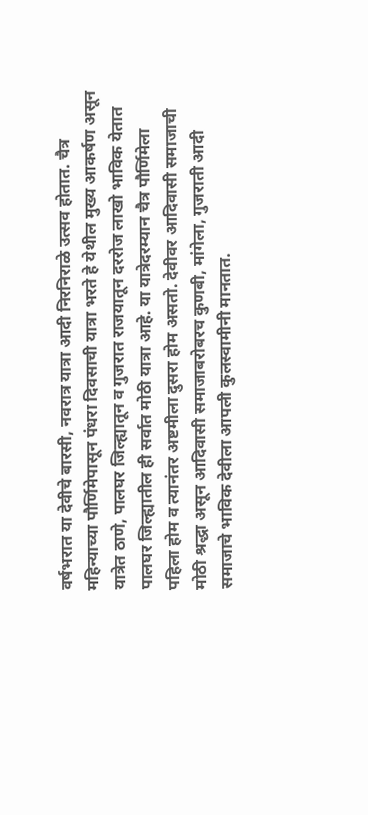वर्षभरात या देवीचे बारसी, नवरात्र यात्रा आदी निरनिराळे उत्सव होतात. चैत्र महिन्याच्या पौर्णिमेपासून पंधरा दिवसाची यात्रा भरते हे येथील मुख्य आकर्षण असून यात्रेत ठाणे, पालघर जिल्ह्यातून व गुजरात राजयातून दररोज लाखो भाविक येतात पालघर जिल्ह्यातील ही सर्वात मोठी यात्रा आहे. या यात्रेदरम्यान चैत्र पौर्णिमेला पहिला होम व त्यानंतर अष्टमीला दुसरा होम असतो. देवीवर आदिवासी समाजाची मोठी श्रद्धा असून आदिवासी समाजाबरोबरच कुणबी, मांगेला, गुजराती आदी समाजाचे भाविक देवीला आपली कुलस्वामीनी मानतात.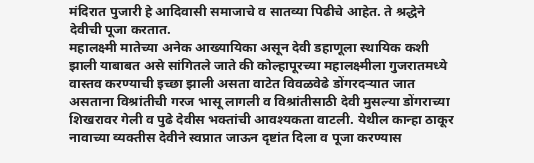मंदिरात पुजारी हे आदिवासी समाजाचे व सातव्या पिढीचे आहेत. ते श्रद्धेने देवीची पूजा करतात.
महालक्ष्मी मातेच्या अनेक आख्यायिका असून देवी डहाणूला स्थायिक कशी झाली याबाबत असे सांगितले जाते की कोल्हापूरच्या महालक्ष्मीला गुजरातमध्ये वास्तव करण्याची इच्छा झाली असता वाटेत विवळवेढे डोंगरदऱ्यात जात असताना विश्रांतीची गरज भासू लागली व विश्रांतीसाठी देवी मुसल्या डोंगराच्या शिखरावर गेली व पुढे देवीस भक्तांची आवश्यकता वाटली. येथील कान्हा ठाकूर नावाच्या व्यक्तीस देवीने स्वप्नात जाऊन दृष्टांत दिला व पूजा करण्यास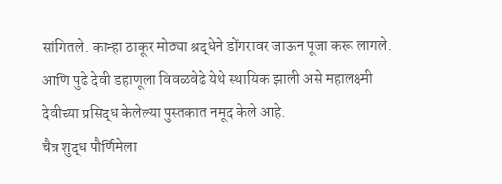सांगितले. कान्हा ठाकूर मोठ्या श्रद्धेने डोंगरावर जाऊन पूजा करू लागले. आणि पुढे देवी डहाणूला विवळवेढे येथे स्थायिक झाली असे महालक्ष्मी देवीच्या प्रसिद्ध केलेल्या पुस्तकात नमूद केले आहे.
चैत्र शुद्ध पौर्णिमेला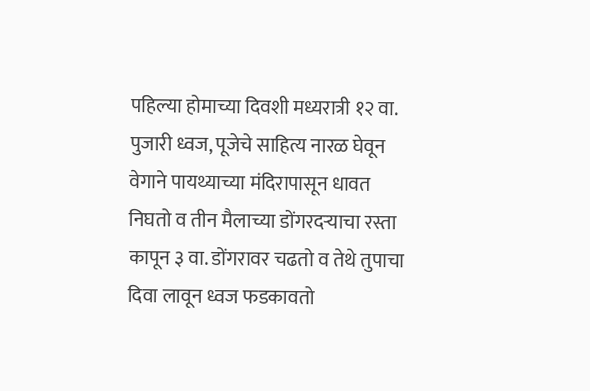पहिल्या होमाच्या दिवशी मध्यरात्री १२ वा. पुजारी ध्वज, पूजेचे साहित्य नारळ घेवून वेगाने पायथ्याच्या मंदिरापासून धावत निघतो व तीन मैलाच्या डोंगरदऱ्याचा रस्ता कापून ३ वा. डोंगरावर चढतो व तेथे तुपाचा दिवा लावून ध्वज फडकावतो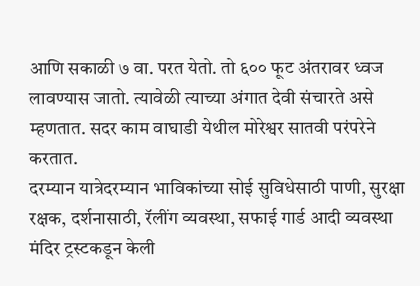आणि सकाळी ७ वा. परत येतो. तो ६०० फूट अंतरावर ध्वज लावण्यास जातो. त्यावेळी त्याच्या अंगात देवी संचारते असे म्हणतात. सदर काम वाघाडी येथील मोरेश्वर सातवी परंपरेने करतात.
दरम्यान यात्रेदरम्यान भाविकांच्या सोई सुविधेसाठी पाणी, सुरक्षा रक्षक, दर्शनासाठी, रॅलींग व्यवस्था, सफाई गार्ड आदी व्यवस्था मंदिर ट्रस्टकडून केली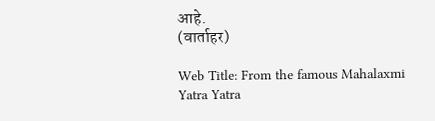आहे.
(वार्ताहर)

Web Title: From the famous Mahalaxmi Yatra Yatra